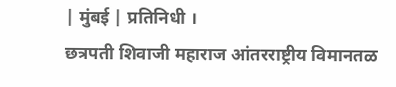| मुंबई | प्रतिनिधी ।
छत्रपती शिवाजी महाराज आंतरराष्ट्रीय विमानतळ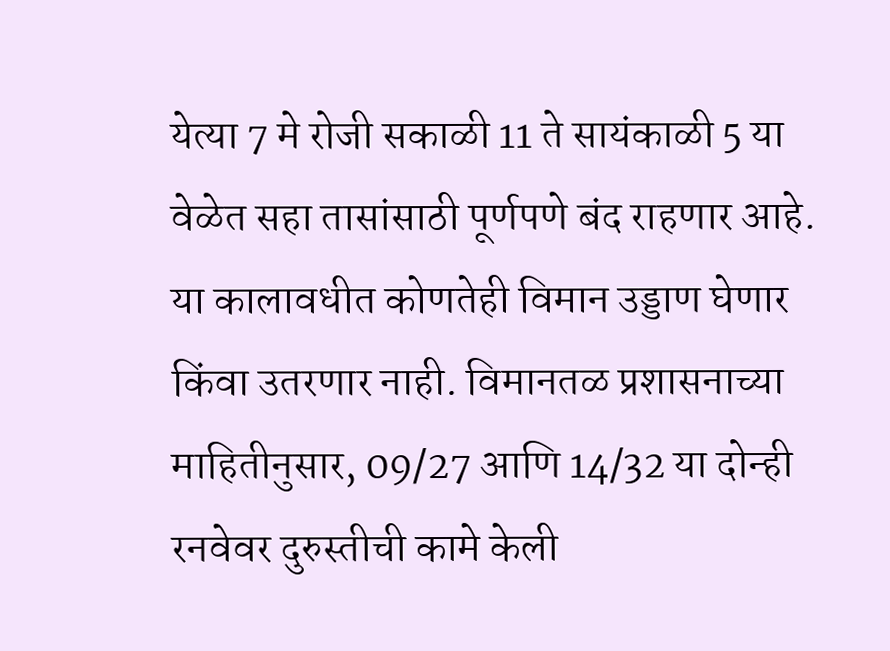येत्या 7 मे रोजी सकाळी 11 ते सायंकाळी 5 या वेळेत सहा तासांसाठी पूर्णपणे बंद राहणार आहे. या कालावधीत कोणतेही विमान उड्डाण घेणार किंवा उतरणार नाही. विमानतळ प्रशासनाच्या माहितीनुसार, 09/27 आणि 14/32 या दोन्ही रनवेवर दुरुस्तीची कामे केली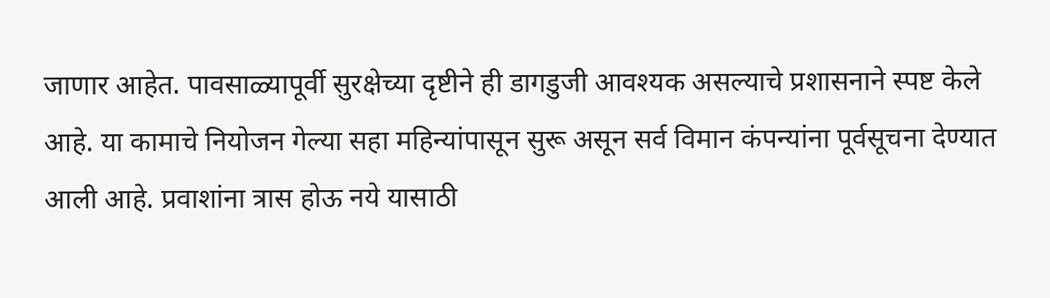जाणार आहेत. पावसाळ्यापूर्वी सुरक्षेच्या दृष्टीने ही डागडुजी आवश्यक असल्याचे प्रशासनाने स्पष्ट केले आहे. या कामाचे नियोजन गेल्या सहा महिन्यांपासून सुरू असून सर्व विमान कंपन्यांना पूर्वसूचना देण्यात आली आहे. प्रवाशांना त्रास होऊ नये यासाठी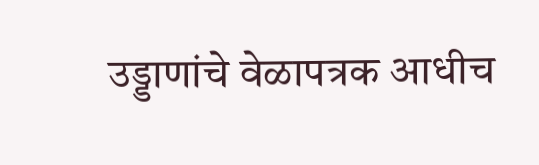उड्डाणांचे वेळापत्रक आधीच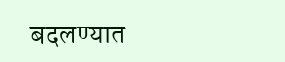बदलण्यात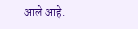आले आहे.